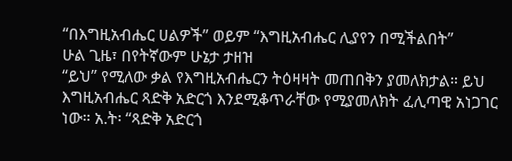“በእግዚአብሔር ሀልዎች” ወይም “እግዚአብሔር ሊያየን በሚችልበት”
ሁል ጊዜ፣ በየትኛውም ሁኔታ ታዘዝ
“ይህ” የሚለው ቃል የእግዚአብሔርን ትዕዛዛት መጠበቅን ያመለክታል። ይህ እግዚአብሔር ጻድቅ አድርጎ እንደሚቆጥራቸው የሚያመለክት ፈሊጣዊ አነጋገር ነው። አ.ት፡ “ጻድቅ አድርጎ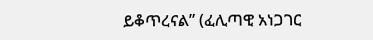ይቆጥረናል” (ፈሊጣዊ አነጋገር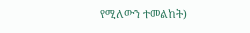የሚለውን ተመልከት)